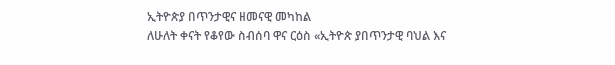ኢትዮጵያ በጥንታዊና ዘመናዊ መካከል
ለሁለት ቀናት የቆየው ስብሰባ ዋና ርዕስ «ኢትዮጵ ያበጥንታዊ ባህል እና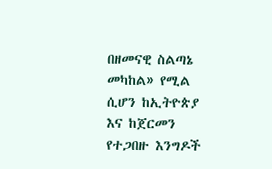በዘመናዊ ስልጣኔ መካከል» የሚል ሲሆን ከኢትዮጵያ እና ከጀርመን የተጋበዙ እንግዶች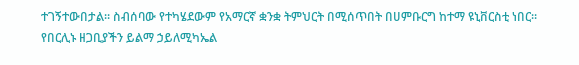ተገኝተውበታል። ስብሰባው የተካሄደውም የአማርኛ ቋንቋ ትምህርት በሚሰጥበት በሀምቡርግ ከተማ ዩኒቨርስቲ ነበር። የበርሊኑ ዘጋቢያችን ይልማ ኃይለሚካኤል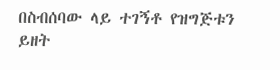በስብሰባው ላይ ተገኝቶ የዝግጅቱን ይዘት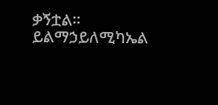ቃኝቷል።
ይልማኃይለሚካኤል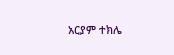አርያም ተክሌ